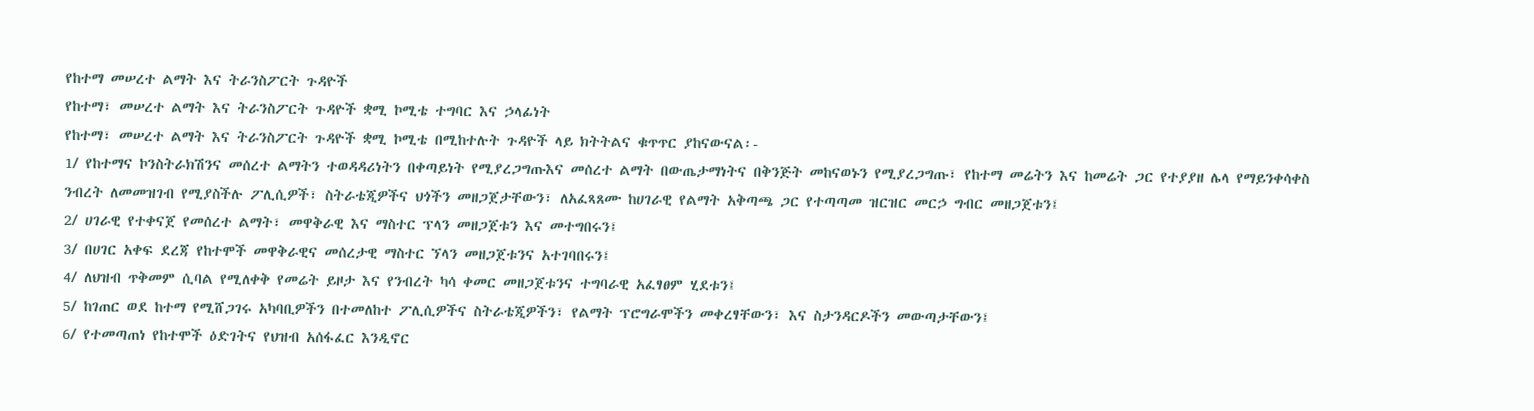የከተማ መሠረተ ልማት እና ትራንስፖርት ጉዳዮች
የከተማ፣ መሠረተ ልማት እና ትራንስፖርት ጉዳዮች ቋሚ ኮሚቴ ተግባር እና ኃላፊነት
የከተማ፣ መሠረተ ልማት እና ትራንስፖርት ጉዳዮች ቋሚ ኮሚቴ በሚከተሉት ጉዳዮች ላይ ክትትልና ቁጥጥር ያከናውናል፡-
1/ የከተማና ኮንስትራክሽንና መሰረተ ልማትን ተወዳዳሪነትን በቀጣይነት የሚያረጋግጡእና መሰረተ ልማት በውጤታማነትና በቅንጅት መከናወኑን የሚያረጋግጡ፣ የከተማ መሬትን እና ከመሬት ጋር የተያያዘ ሌላ የማይንቀሳቀስ ንብረት ለመመዝገብ የሚያስችሉ ፖሊሲዎች፣ ስትራቴጂዎችና ህጎችን መዘጋጀታቸውን፣ ለአፈጻጸሙ ከሀገራዊ የልማት አቅጣጫ ጋር የተጣጣመ ዝርዝር መርኃ ግብር መዘጋጀቱን፤
2/ ሀገራዊ የተቀናጀ የመሰረተ ልማት፣ መዋቅራዊ እና ማስተር ፕላን መዘጋጀቱን እና መተግበሩን፤
3/ በሀገር አቀፍ ደረጃ የከተሞች መዋቅራዊና መሰረታዊ ማስተር ኘላን መዘጋጀቱንና አተገባበሩን፤
4/ ለህዝብ ጥቅመም ሲባል የሚለቀቅ የመሬት ይዞታ እና የንብረት ካሳ ቀመር መዘጋጀቱንና ተግባራዊ አፈፃፀም ሂደቱን፤
5/ ከገጠር ወደ ከተማ የሚሸጋገሩ አካባቢዎችን በተመለከተ ፖሊሲዎችና ስትራቴጂዎችን፣ የልማት ፕሮግራሞችን መቀረፃቸውን፣ እና ስታንዳርዶችን መውጣታቸውን፤
6/ የተመጣጠነ የከተሞች ዕድገትና የህዝብ አሰፋፈር እንዲኖር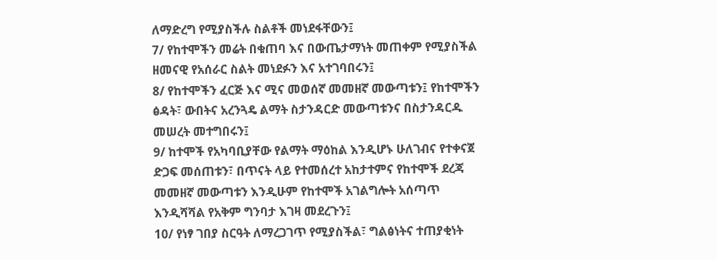ለማድረግ የሚያስችሉ ስልቶች መነደፋቸውን፤
7/ የከተሞችን መሬት በቁጠባ እና በውጤታማነት መጠቀም የሚያስችል ዘመናዊ የአሰራር ስልት መነደፉን እና አተገባበሩን፤
8/ የከተሞችን ፈርጅ እና ሚና መወሰኛ መመዘኛ መውጣቱን፤ የከተሞችን ፅዳት፣ ውበትና አረንጓዴ ልማት ስታንዳርድ መውጣቱንና በስታንዳርዱ መሠረት መተግበሩን፤
9/ ከተሞች የአካባቢያቸው የልማት ማዕከል እንዲሆኑ ሁለገብና የተቀናጀ ድጋፍ መሰጠቱን፣ በጥናት ላይ የተመሰረተ አከታተምና የከተሞች ደረጃ መመዘኛ መውጣቱን እንዲሁም የከተሞች አገልግሎት አሰጣጥ እንዲሻሻል የአቅም ግንባታ እገዛ መደረጉን፤
10/ የነፃ ገበያ ስርዓት ለማረጋገጥ የሚያስችል፣ ግልፅነትና ተጠያቂነት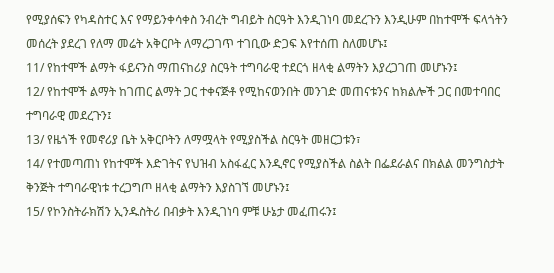የሚያሰፍን የካዳስተር እና የማይንቀሳቀስ ንብረት ግብይት ስርዓት እንዲገነባ መደረጉን እንዲሁም በከተሞች ፍላጎትን መሰረት ያደረገ የለማ መሬት አቅርቦት ለማረጋገጥ ተገቢው ድጋፍ እየተሰጠ ስለመሆኑ፤
11/ የከተሞች ልማት ፋይናንስ ማጠናከሪያ ስርዓት ተግባራዊ ተደርጎ ዘላቂ ልማትን እያረጋገጠ መሆኑን፤
12/ የከተሞች ልማት ከገጠር ልማት ጋር ተቀናጅቶ የሚከናወንበት መንገድ መጠናቱንና ከክልሎች ጋር በመተባበር ተግባራዊ መደረጉን፤
13/ የዜጎች የመኖሪያ ቤት አቅርቦትን ለማሟላት የሚያስችል ስርዓት መዘርጋቱን፣
14/ የተመጣጠነ የከተሞች እድገትና የህዝብ አስፋፈር እንዲኖር የሚያስችል ስልት በፌደራልና በክልል መንግስታት ቅንጅት ተግባራዊነቱ ተረጋግጦ ዘላቂ ልማትን እያስገኘ መሆኑን፤
15/ የኮንስትራክሽን ኢንዱስትሪ በብቃት እንዲገነባ ምቹ ሁኔታ መፈጠሩን፤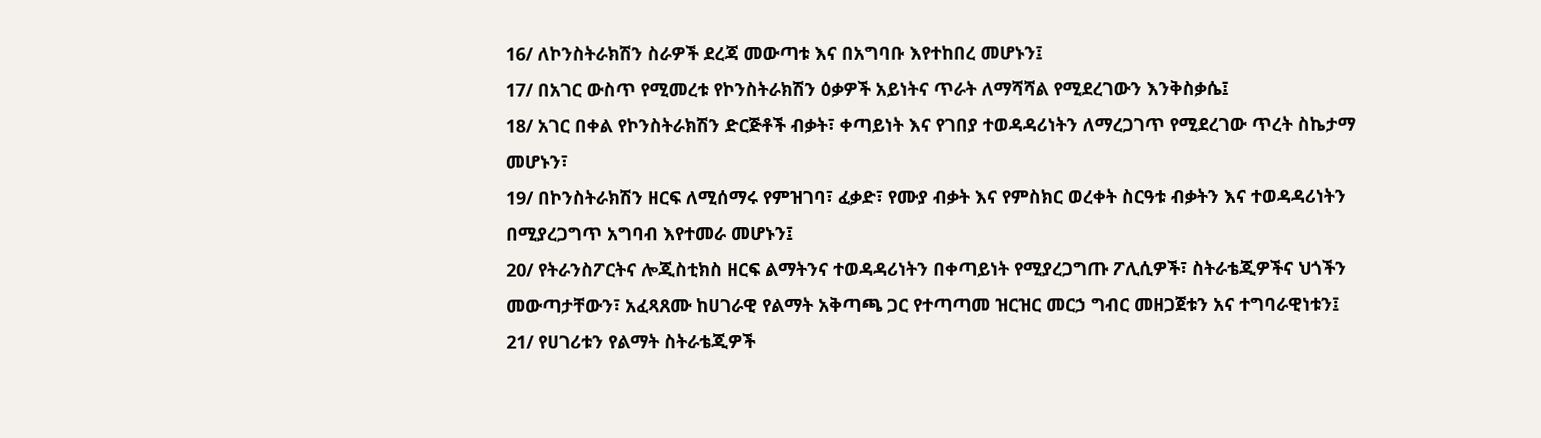16/ ለኮንስትራክሽን ስራዎች ደረጃ መውጣቱ እና በአግባቡ እየተከበረ መሆኑን፤
17/ በአገር ውስጥ የሚመረቱ የኮንስትራክሽን ዕቃዎች አይነትና ጥራት ለማሻሻል የሚደረገውን እንቅስቃሴ፤
18/ አገር በቀል የኮንስትራክሽን ድርጅቶች ብቃት፣ ቀጣይነት እና የገበያ ተወዳዳሪነትን ለማረጋገጥ የሚደረገው ጥረት ስኬታማ መሆኑን፣
19/ በኮንስትራክሽን ዘርፍ ለሚሰማሩ የምዝገባ፣ ፈቃድ፣ የሙያ ብቃት እና የምስክር ወረቀት ስርዓቱ ብቃትን እና ተወዳዳሪነትን በሚያረጋግጥ አግባብ እየተመራ መሆኑን፤
20/ የትራንስፖርትና ሎጂስቲክስ ዘርፍ ልማትንና ተወዳዳሪነትን በቀጣይነት የሚያረጋግጡ ፖሊሲዎች፣ ስትራቴጂዎችና ህጎችን መውጣታቸውን፣ አፈጻጸሙ ከሀገራዊ የልማት አቅጣጫ ጋር የተጣጣመ ዝርዝር መርኃ ግብር መዘጋጀቱን አና ተግባራዊነቱን፤
21/ የሀገሪቱን የልማት ስትራቴጂዎች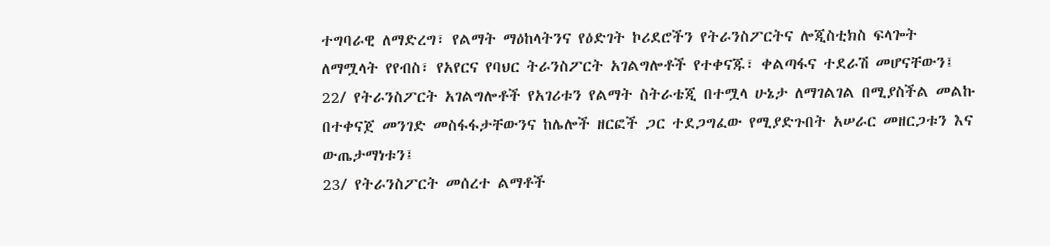ተግባራዊ ለማድረግ፣ የልማት ማዕከላትንና የዕድገት ኮሪደሮችን የትራንስፖርትና ሎጂስቲክስ ፍላጐት ለማሟላት የየብስ፣ የአየርና የባህር ትራንስፖርት አገልግሎቶች የተቀናጁ፣ ቀልጣፋና ተደራሽ መሆናቸውን፤
22/ የትራንስፖርት አገልግሎቶች የአገሪቱን የልማት ስትራቴጂ በተሟላ ሁኔታ ለማገልገል በሚያስችል መልኩ በተቀናጀ መንገድ መስፋፋታቸውንና ከሌሎች ዘርፎች ጋር ተደጋግፈው የሚያድጉበት አሠራር መዘርጋቱን እና ውጤታማነቱን፤
23/ የትራንስፖርት መሰረተ ልማቶች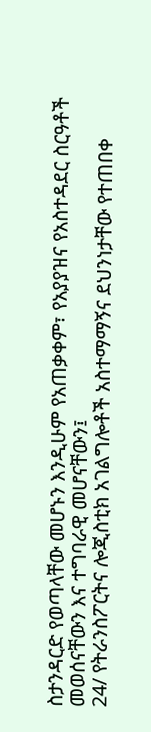ስታንዳርድ የወጣላቸው መሆኑን እንዲሁም የአጠቃቀም፣ የአያያዝና የአስተዳደር ስርዓቶች መወሰናቸውን እና ተግባራዊ መሆናቸውን፤
24/ የትራንስፖርትና ሎጂስቲክ አገልግሎቶች አስተማማኝና ደህንነታቸው የተጠበቀ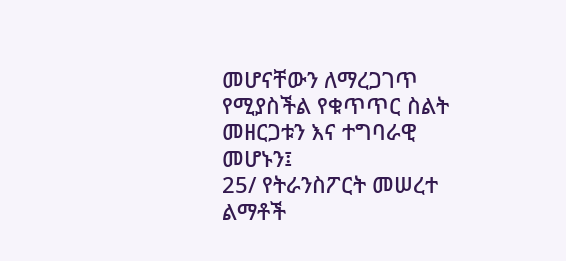መሆናቸውን ለማረጋገጥ የሚያስችል የቁጥጥር ስልት መዘርጋቱን እና ተግባራዊ መሆኑን፤
25/ የትራንስፖርት መሠረተ ልማቶች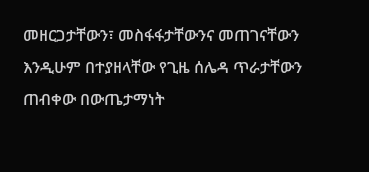መዘርጋታቸውን፣ መስፋፋታቸውንና መጠገናቸውን እንዲሁም በተያዘላቸው የጊዜ ሰሌዳ ጥራታቸውን ጠብቀው በውጤታማነት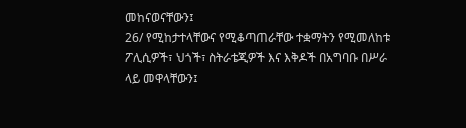መከናወናቸውን፤
26/ የሚከታተላቸውና የሚቆጣጠራቸው ተቋማትን የሚመለከቱ ፖሊሲዎች፣ ህጎች፣ ስትራቴጂዎች እና እቅዶች በአግባቡ በሥራ ላይ መዋላቸውን፤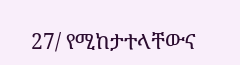27/ የሚከታተላቸውና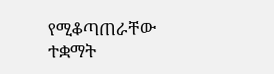የሚቆጣጠራቸው ተቋማት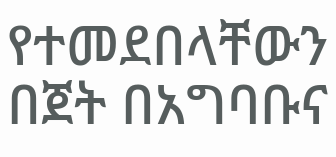የተመደበላቸውን በጀት በአግባቡና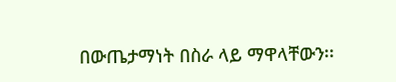በውጤታማነት በስራ ላይ ማዋላቸውን፡፡